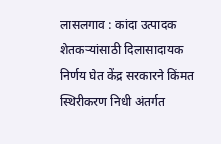लासलगाव : कांदा उत्पादक शेतकऱ्यांसाठी दिलासादायक निर्णय घेत केंद्र सरकारने किंमत स्थिरीकरण निधी अंतर्गत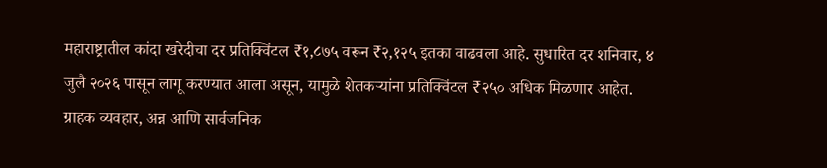महाराष्ट्रातील कांदा खरेदीचा दर प्रतिक्विंटल ₹१,८७५ वरून ₹२,१२५ इतका वाढवला आहे. सुधारित दर शनिवार, ४ जुलै २०२६ पासून लागू करण्यात आला असून, यामुळे शेतकऱ्यांना प्रतिक्विंटल ₹२५० अधिक मिळणार आहेत. ग्राहक व्यवहार, अन्न आणि सार्वजनिक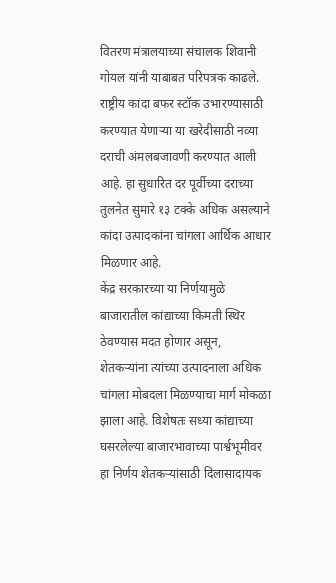वितरण मंत्रालयाच्या संचालक शिवानी गोयल यांनी याबाबत परिपत्रक काढले.
राष्ट्रीय कांदा बफर स्टॉक उभारण्यासाठी करण्यात येणाऱ्या या खरेदीसाठी नव्या दराची अंमलबजावणी करण्यात आली आहे. हा सुधारित दर पूर्वीच्या दराच्या तुलनेत सुमारे १३ टक्के अधिक असल्याने कांदा उत्पादकांना चांगला आर्थिक आधार मिळणार आहे.
केंद्र सरकारच्या या निर्णयामुळे बाजारातील कांद्याच्या किमती स्थिर ठेवण्यास मदत होणार असून, शेतकऱ्यांना त्यांच्या उत्पादनाला अधिक चांगला मोबदला मिळण्याचा मार्ग मोकळा झाला आहे. विशेषतः सध्या कांद्याच्या घसरलेल्या बाजारभावाच्या पार्श्वभूमीवर हा निर्णय शेतकऱ्यांसाठी दिलासादायक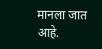मानला जात आहे.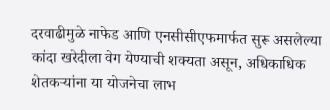दरवाढीमुळे नाफेड आणि एनसीसीएफमार्फत सुरू असलेल्या कांदा खरेदीला वेग येण्याची शक्यता असून, अधिकाधिक शेतकऱ्यांना या योजनेचा लाभ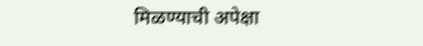मिळण्याची अपेक्षा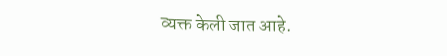व्यक्त केली जात आहे.